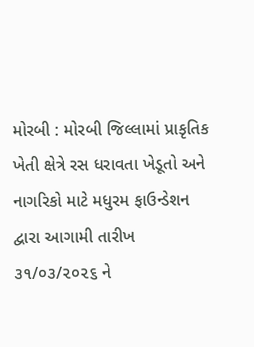મોરબી : મોરબી જિલ્લામાં પ્રાકૃતિક ખેતી ક્ષેત્રે રસ ધરાવતા ખેડૂતો અને નાગરિકો માટે મધુરમ ફાઉન્ડેશન દ્વારા આગામી તારીખ ૩૧/૦૩/૨૦૨૬ ને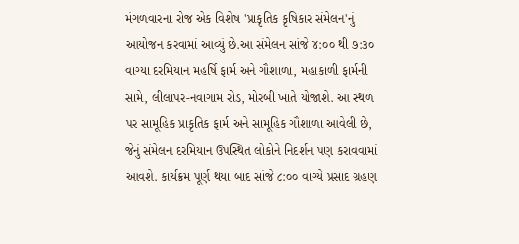મંગળવારના રોજ એક વિશેષ 'પ્રાકૃતિક કૃષિકાર સંમેલન'નું આયોજન કરવામાં આવ્યું છે.આ સંમેલન સાંજે ૪:૦૦ થી ૭:૩૦ વાગ્યા દરમિયાન મહર્ષિ ફાર્મ અને ગૌશાળા, મહાકાળી ફાર્મની સામે, લીલાપર-નવાગામ રોડ, મોરબી ખાતે યોજાશે. આ સ્થળ પર સામૂહિક પ્રાકૃતિક ફાર્મ અને સામૂહિક ગૌશાળા આવેલી છે, જેનું સંમેલન દરમિયાન ઉપસ્થિત લોકોને નિદર્શન પણ કરાવવામાં આવશે. કાર્યક્રમ પૂર્ણ થયા બાદ સાંજે ૮:૦૦ વાગ્યે પ્રસાદ ગ્રહણ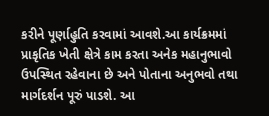કરીને પૂર્ણાહુતિ કરવામાં આવશે.આ કાર્યક્રમમાં પ્રાકૃતિક ખેતી ક્ષેત્રે કામ કરતા અનેક મહાનુભાવો ઉપસ્થિત રહેવાના છે અને પોતાના અનુભવો તથા માર્ગદર્શન પૂરું પાડશે. આ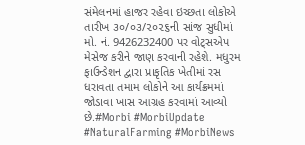સંમેલનમાં હાજર રહેવા ઇચ્છતા લોકોએ તારીખ ૩૦/૦૩/૨૦૨૬ની સાંજ સુધીમાં મો. નં. 9426232400 પર વોટ્સએપ મેસેજ કરીને જાણ કરવાની રહેશે. મધુરમ ફાઉન્ડેશન દ્વારા પ્રાકૃતિક ખેતીમાં રસ ધરાવતા તમામ લોકોને આ કાર્યક્રમમાં જોડાવા ખાસ આગ્રહ કરવામાં આવ્યો છે.#Morbi #MorbiUpdate #NaturalFarming #MorbiNews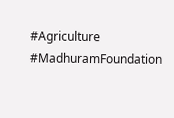#Agriculture #MadhuramFoundation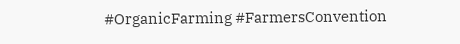#OrganicFarming #FarmersConvention